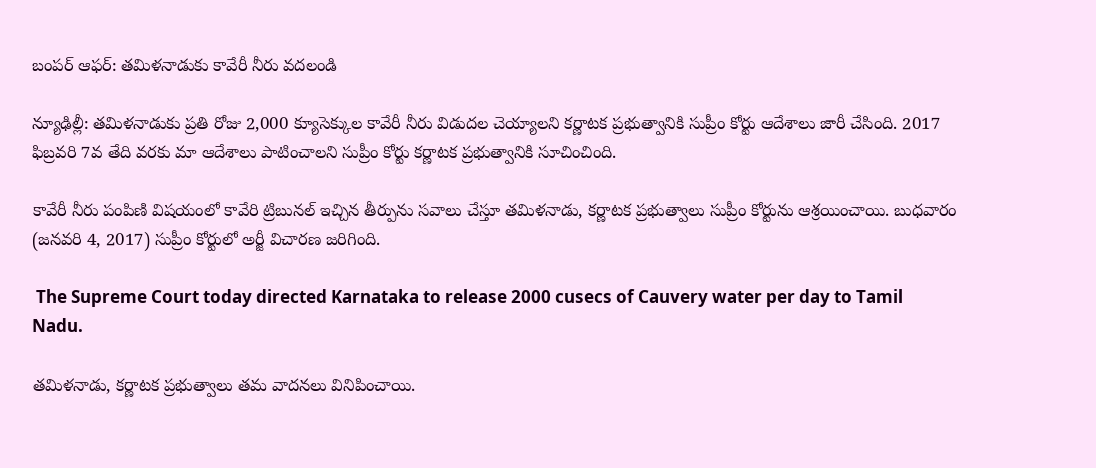బంపర్ ఆఫర్: తమిళనాడుకు కావేరీ నీరు వదలండి

న్యూఢిల్లీ: తమిళనాడుకు ప్రతి రోజు 2,000 క్యూసెక్కుల కావేరీ నీరు విడుదల చెయ్యాలని కర్ణాటక ప్రభుత్వానికి సుప్రీం కోర్టు ఆదేశాలు జారీ చేసింది. 2017 ఫిబ్రవరి 7వ తేది వరకు మా ఆదేశాలు పాటించాలని సుప్రీం కోర్టు కర్ణాటక ప్రభుత్వానికి సూచించింది.

కావేరీ నీరు పంపిణి విషయంలో కావేరి ట్రిబునల్ ఇచ్చిన తీర్పును సవాలు చేస్తూ తమిళనాడు, కర్ణాటక ప్రభుత్వాలు సుప్రీం కోర్టును ఆశ్రయించాయి. బుధవారం (జనవరి 4, 2017) సుప్రీం కోర్టులో అర్జీ విచారణ జరిగింది.

 The Supreme Court today directed Karnataka to release 2000 cusecs of Cauvery water per day to Tamil Nadu.

తమిళనాడు, కర్ణాటక ప్రభుత్వాలు తమ వాదనలు వినిపించాయి.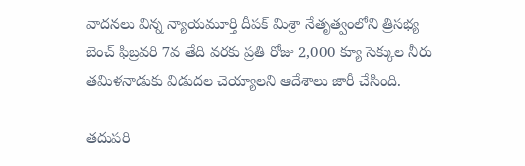వాదనలు విన్న న్యాయమూర్తి దీపక్ మిశ్రా నేతృత్వంలోని త్రిసభ్య బెంచ్ ఫిబ్రవరి 7వ తేది వరకు ప్రతి రోజు 2,000 క్యూ సెక్కుల నీరు తమిళనాడుకు విడుదల చెయ్యాలని ఆదేశాలు జారీ చేసింది.

తదుపరి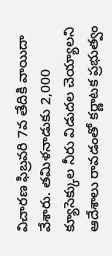విచారణ ఫిబ్రవరి 7వ తేదికి వాయిదా వేశారు. తమిళనాడుకు 2,000 క్యూసెక్కుల నీరు విడుదల చెయ్యాలని ఆదేశాలు రావడంతో కర్ణాటక ప్రభుత్వం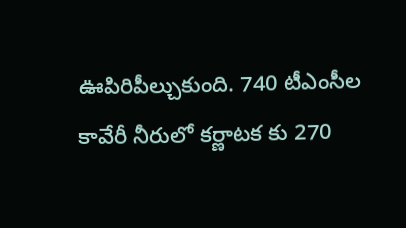ఊపిరిపీల్చుకుంది. 740 టీఎంసీల కావేరీ నీరులో కర్ణాటక కు 270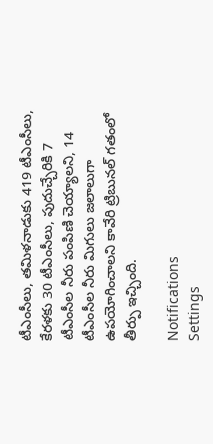టీఎంసీలు, తమిళనాడుకు 419 టీఎంసీలు, కేరళకు 30 టీఎంసీలు, పుదుచ్చేరికి 7 టీఎంసీల నీరు పంపిణి చెయ్యాలని, 14 టీఎంసీల నీరు మిగులు జలాలుగా ఉపయోగించాలని కావేరి ట్రిబునల్ గతంలో తీర్పు ఇచ్చింది.

Notifications
Settings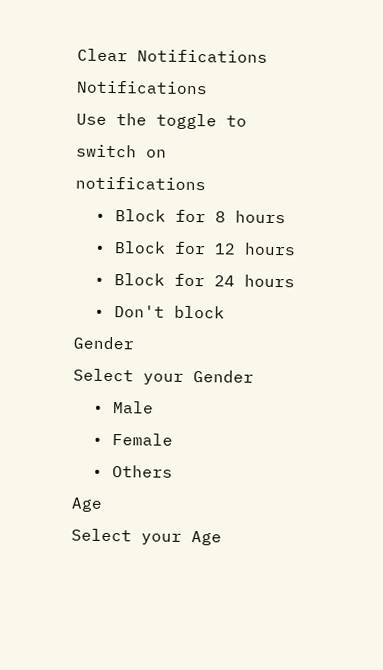Clear Notifications
Notifications
Use the toggle to switch on notifications
  • Block for 8 hours
  • Block for 12 hours
  • Block for 24 hours
  • Don't block
Gender
Select your Gender
  • Male
  • Female
  • Others
Age
Select your Age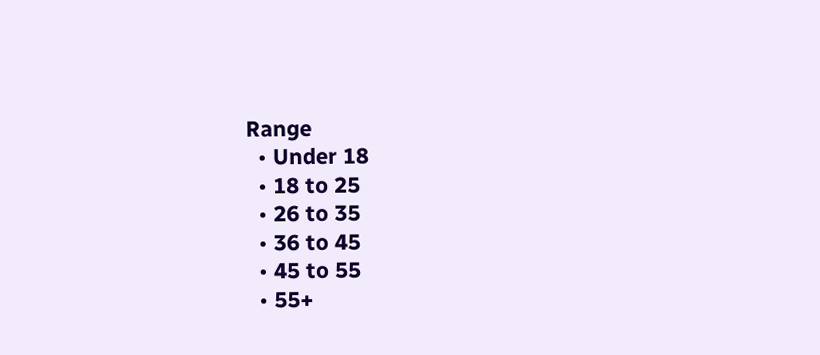Range
  • Under 18
  • 18 to 25
  • 26 to 35
  • 36 to 45
  • 45 to 55
  • 55+